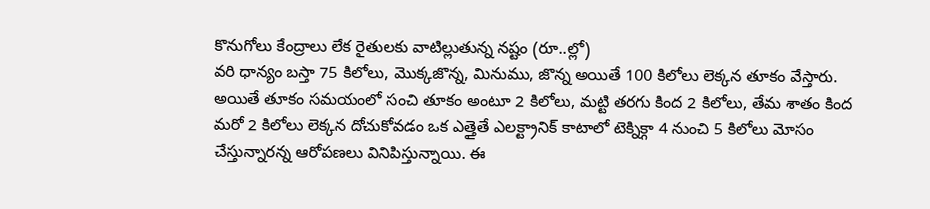కొనుగోలు కేంద్రాలు లేక రైతులకు వాటిల్లుతున్న నష్టం (రూ..ల్లో)
వరి ధాన్యం బస్తా 75 కిలోలు, మొక్కజొన్న, మినుము, జొన్న అయితే 100 కిలోలు లెక్కన తూకం వేస్తారు. అయితే తూకం సమయంలో సంచి తూకం అంటూ 2 కిలోలు, మట్టి తరగు కింద 2 కిలోలు, తేమ శాతం కింద మరో 2 కిలోలు లెక్కన దోచుకోవడం ఒక ఎత్తైతే ఎలక్ట్రానిక్ కాటాలో టెక్నిక్గా 4 నుంచి 5 కిలోలు మోసం చేస్తున్నారన్న ఆరోపణలు వినిపిస్తున్నాయి. ఈ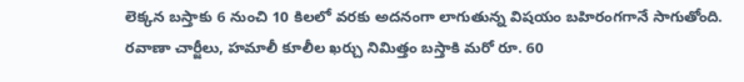లెక్కన బస్తాకు 6 నుంచి 10 కిలలో వరకు అదనంగా లాగుతున్న విషయం బహిరంగగానే సాగుతోంది. రవాణా చార్జీలు, హమాలీ కూలీల ఖర్చు నిమిత్తం బస్తాకి మరో రూ. 60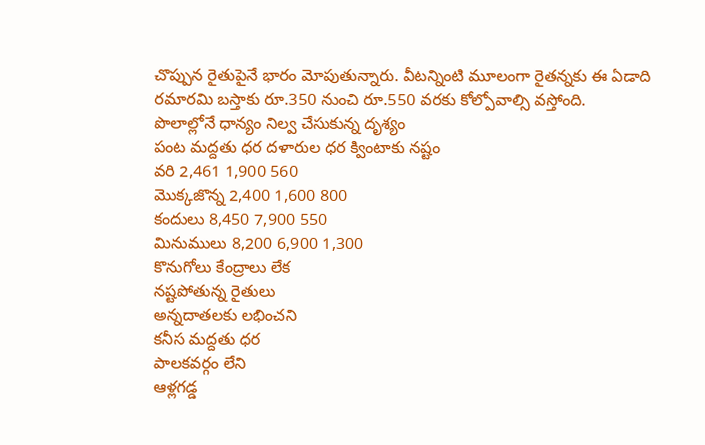చొప్పున రైతుపైనే భారం మోపుతున్నారు. వీటన్నింటి మూలంగా రైతన్నకు ఈ ఏడాది రమారమి బస్తాకు రూ.350 నుంచి రూ.550 వరకు కోల్పోవాల్సి వస్తోంది.
పొలాల్లోనే ధాన్యం నిల్వ చేసుకున్న దృశ్యం
పంట మద్దతు ధర దళారుల ధర క్వింటాకు నష్టం
వరి 2,461 1,900 560
మొక్కజొన్న 2,400 1,600 800
కందులు 8,450 7,900 550
మినుములు 8,200 6,900 1,300
కొనుగోలు కేంద్రాలు లేక
నష్టపోతున్న రైతులు
అన్నదాతలకు లభించని
కనీస మద్దతు ధర
పాలకవర్గం లేని
ఆళ్లగడ్డ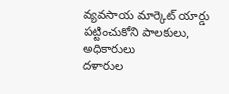వ్యవసాయ మార్కెట్ యార్డు
పట్టించుకోని పాలకులు, అధికారులు
దళారుల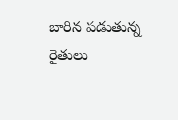బారిన పడుతున్న రైతులు